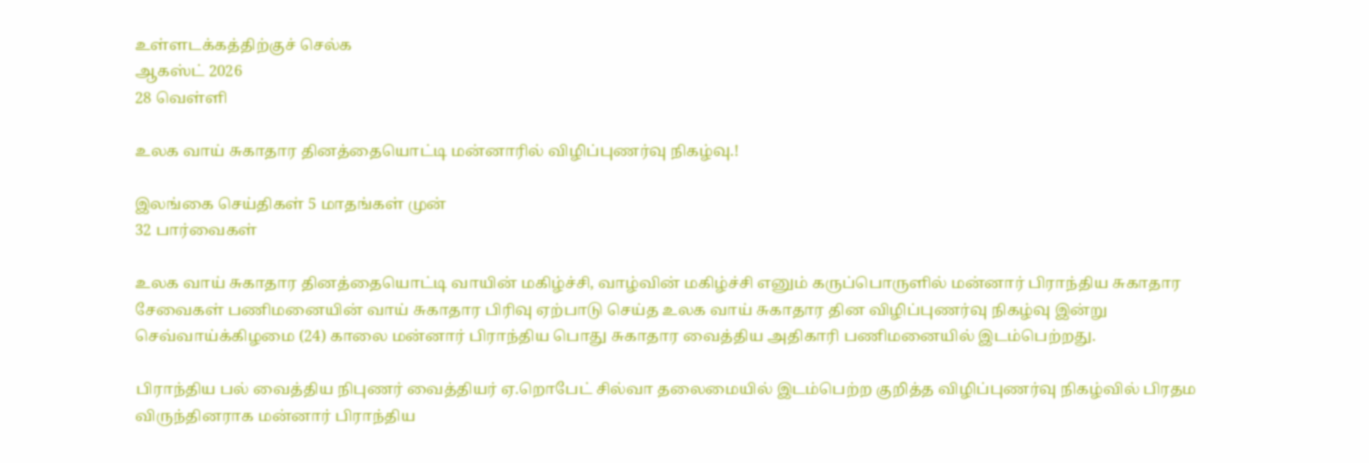உள்ளடக்கத்திற்குச் செல்க
ஆகஸ்ட் 2026
28 வெள்ளி

உலக வாய் சுகாதார தினத்தையொட்டி மன்னாரில் விழிப்புணர்வு நிகழ்வு.!

இலங்கை செய்திகள் 5 மாதங்கள் முன்
32 பார்வைகள்

உலக வாய் சுகாதார தினத்தையொட்டி வாயின் மகிழ்ச்சி, வாழ்வின் மகிழ்ச்சி எனும் கருப்பொருளில் மன்னார் பிராந்திய சுகாதார சேவைகள் பணிமனையின் வாய் சுகாதார பிரிவு ஏற்பாடு செய்த உலக வாய் சுகாதார தின விழிப்புணர்வு நிகழ்வு இன்று செவ்வாய்க்கிழமை (24) காலை மன்னார் பிராந்திய பொது சுகாதார வைத்திய அதிகாரி பணிமனையில் இடம்பெற்றது.

பிராந்திய பல் வைத்திய நிபுணர் வைத்தியர் ஏ.றொபேட் சில்வா தலைமையில் இடம்பெற்ற குறித்த விழிப்புணர்வு நிகழ்வில் பிரதம விருந்தினராக மன்னார் பிராந்திய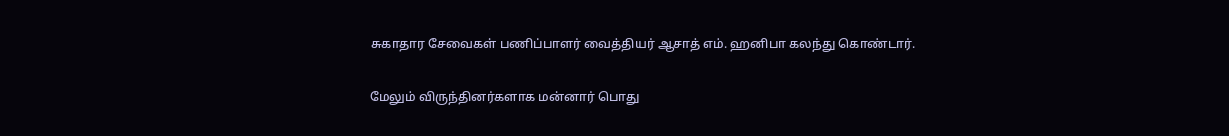சுகாதார சேவைகள் பணிப்பாளர் வைத்தியர் ஆசாத் எம். ஹனிபா கலந்து கொண்டார்.

மேலும் விருந்தினர்களாக மன்னார் பொது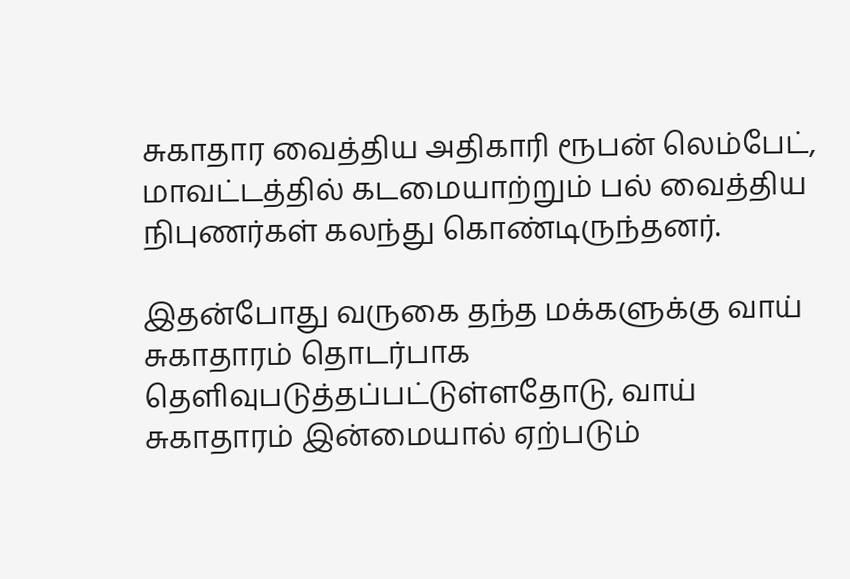சுகாதார வைத்திய அதிகாரி ரூபன் லெம்பேட், மாவட்டத்தில் கடமையாற்றும் பல் வைத்திய நிபுணர்கள் கலந்து கொண்டிருந்தனர்.

இதன்போது வருகை தந்த மக்களுக்கு வாய் சுகாதாரம் தொடர்பாக தெளிவுபடுத்தப்பட்டுள்ளதோடு, வாய் சுகாதாரம் இன்மையால் ஏற்படும்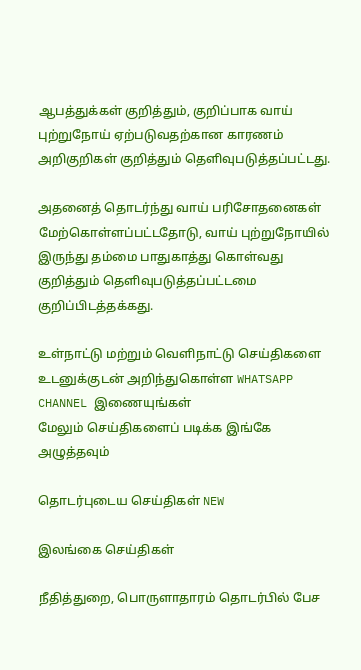ஆபத்துக்கள் குறித்தும், குறிப்பாக வாய் புற்றுநோய் ஏற்படுவதற்கான காரணம் அறிகுறிகள் குறித்தும் தெளிவுபடுத்தப்பட்டது.

அதனைத் தொடர்ந்து வாய் பரிசோதனைகள் மேற்கொள்ளப்பட்டதோடு, வாய் புற்றுநோயில் இருந்து தம்மை பாதுகாத்து கொள்வது குறித்தும் தெளிவுபடுத்தப்பட்டமை குறிப்பிடத்தக்கது.

உள்நாட்டு மற்றும் வெளிநாட்டு செய்திகளை உடனுக்குடன் அறிந்துகொள்ள WHATSAPP CHANNEL இணையுங்கள்
மேலும் செய்திகளைப் படிக்க இங்கே அழுத்தவும்

தொடர்புடைய செய்திகள் NEW

இலங்கை செய்திகள்

நீதித்துறை, பொருளாதாரம் தொடர்பில் பேச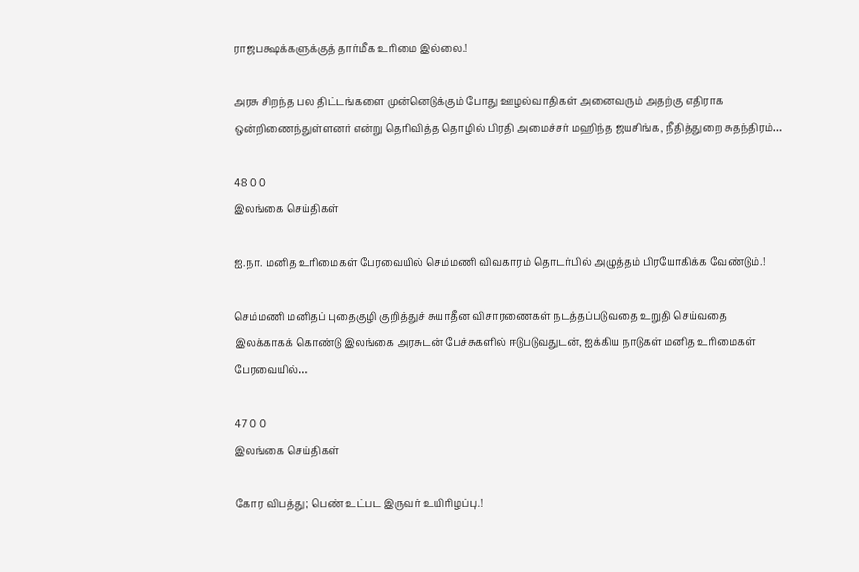ராஜபக்ஷக்களுக்குத் தார்மீக உரிமை இல்லை.!

அரசு சிறந்த பல திட்டங்களை முன்னெடுக்கும் போது ஊழல்வாதிகள் அனைவரும் அதற்கு எதிராக ஒன்றிணைந்துள்ளனர் என்று தெரிவித்த தொழில் பிரதி அமைச்சர் மஹிந்த ஜயசிங்க, நீதித்துறை சுதந்திரம்…

48 0 0
இலங்கை செய்திகள்

ஐ.நா. மனித உரிமைகள் பேரவையில் செம்மணி விவகாரம் தொடர்பில் அழுத்தம் பிரயோகிக்க வேண்டும்.!

செம்மணி மனிதப் புதைகுழி குறித்துச் சுயாதீன விசாரணைகள் நடத்தப்படுவதை உறுதி செய்வதை இலக்காகக் கொண்டு இலங்கை அரசுடன் பேச்சுகளில் ஈடுபடுவதுடன், ஐக்கிய நாடுகள் மனித உரிமைகள் பேரவையில்…

47 0 0
இலங்கை செய்திகள்

கோர விபத்து; பெண் உட்பட இருவர் உயிரிழப்பு.!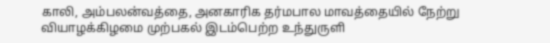காலி, அம்பலன்வத்தை, அனகாரிக தர்மபால மாவத்தையில் நேற்று வியாழக்கிழமை முற்பகல் இடம்பெற்ற உந்துருளி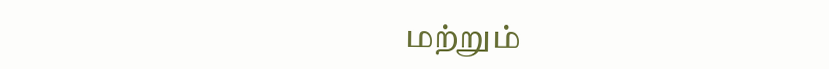மற்றும்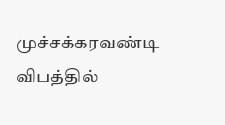முச்சக்கரவண்டி விபத்தில்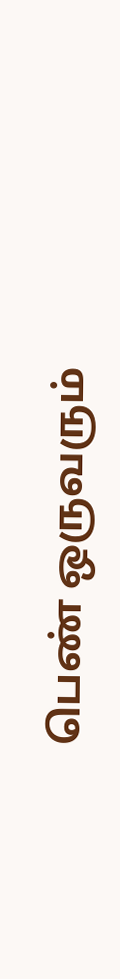பெண் ஒருவரும்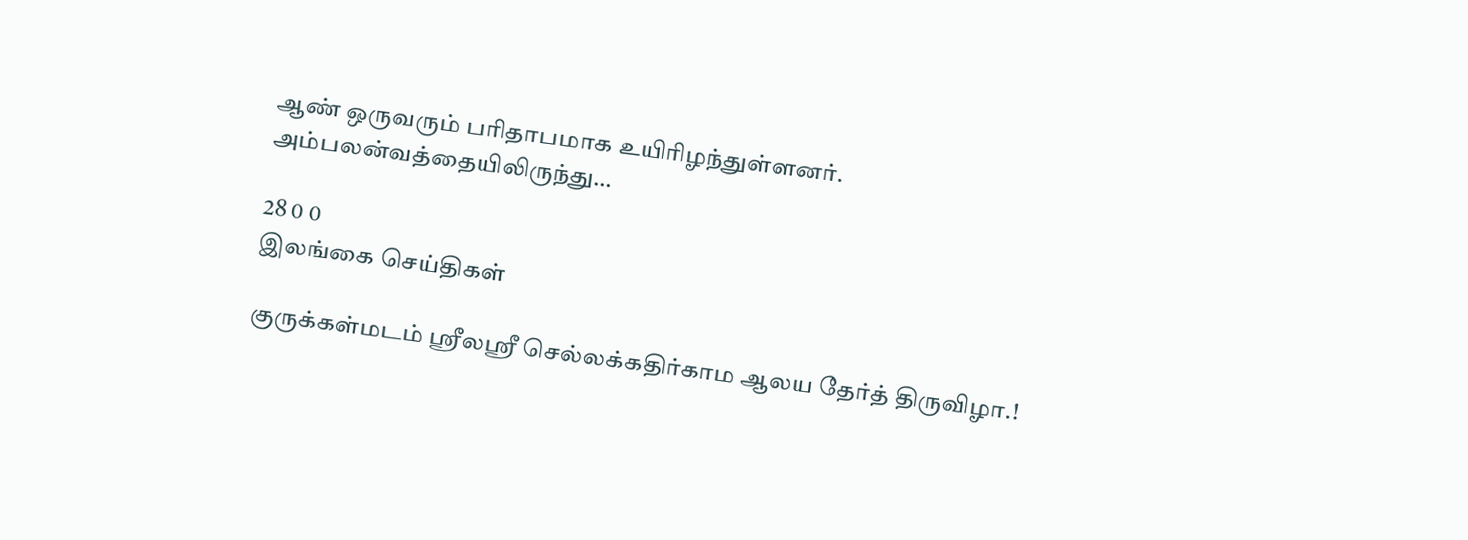ஆண் ஒருவரும் பரிதாபமாக உயிரிழந்துள்ளனர். அம்பலன்வத்தையிலிருந்து…

28 0 0
இலங்கை செய்திகள்

குருக்கள்மடம் ஸ்ரீலஸ்ரீ செல்லக்கதிர்காம ஆலய தேர்த் திருவிழா.!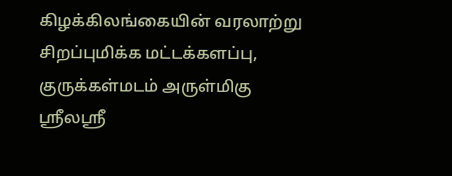கிழக்கிலங்கையின் வரலாற்று சிறப்புமிக்க மட்டக்களப்பு, குருக்கள்மடம் அருள்மிகு ஸ்ரீலஸ்ரீ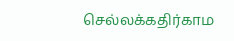செல்லக்கதிர்காம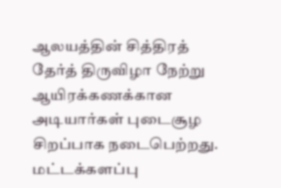ஆலயத்தின் சித்திரத் தேர்த் திருவிழா நேற்று ஆயிரக்கணக்கான அடியார்கள் புடைசூழ சிறப்பாக நடைபெற்றது. மட்டக்களப்பு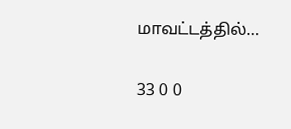மாவட்டத்தில்…

33 0 0